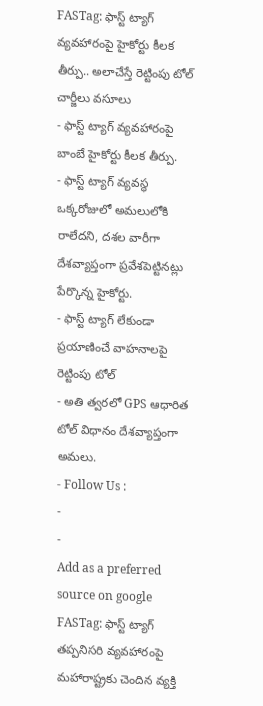FASTag: ఫాస్ట్ ట్యాగ్ వ్యవహారంపై హైకోర్టు కీలక తీర్పు.. అలాచేస్తే రెట్టింపు టోల్ చార్జీలు వసూలు
- ఫాస్ట్ ట్యాగ్ వ్యవహారంపై బాంబే హైకోర్టు కీలక తీర్పు.
- ఫాస్ట్ ట్యాగ్ వ్యవస్థ ఒక్కరోజులో అమలులోకి రాలేదని, దశల వారీగా దేశవ్యాప్తంగా ప్రవేశపెట్టినట్లు పేర్కొన్న హైకోర్టు.
- ఫాస్ట్ ట్యాగ్ లేకుండా ప్రయాణించే వాహనాలపై రెట్టింపు టోల్
- అతి త్వరలో GPS ఆధారిత టోల్ విధానం దేశవ్యాప్తంగా అమలు.
- Follow Us :
-
-
Add as a preferred
source on google
FASTag: ఫాస్ట్ ట్యాగ్ తప్పనిసరి వ్యవహారంపై మహారాష్ట్రకు చెందిన వ్యక్తి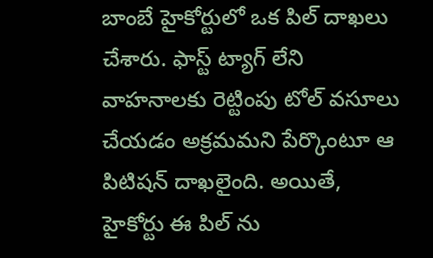బాంబే హైకోర్టులో ఒక పిల్ దాఖలు చేశారు. ఫాస్ట్ ట్యాగ్ లేని వాహనాలకు రెట్టింపు టోల్ వసూలు చేయడం అక్రమమని పేర్కొంటూ ఆ పిటిషన్ దాఖలైంది. అయితే, హైకోర్టు ఈ పిల్ ను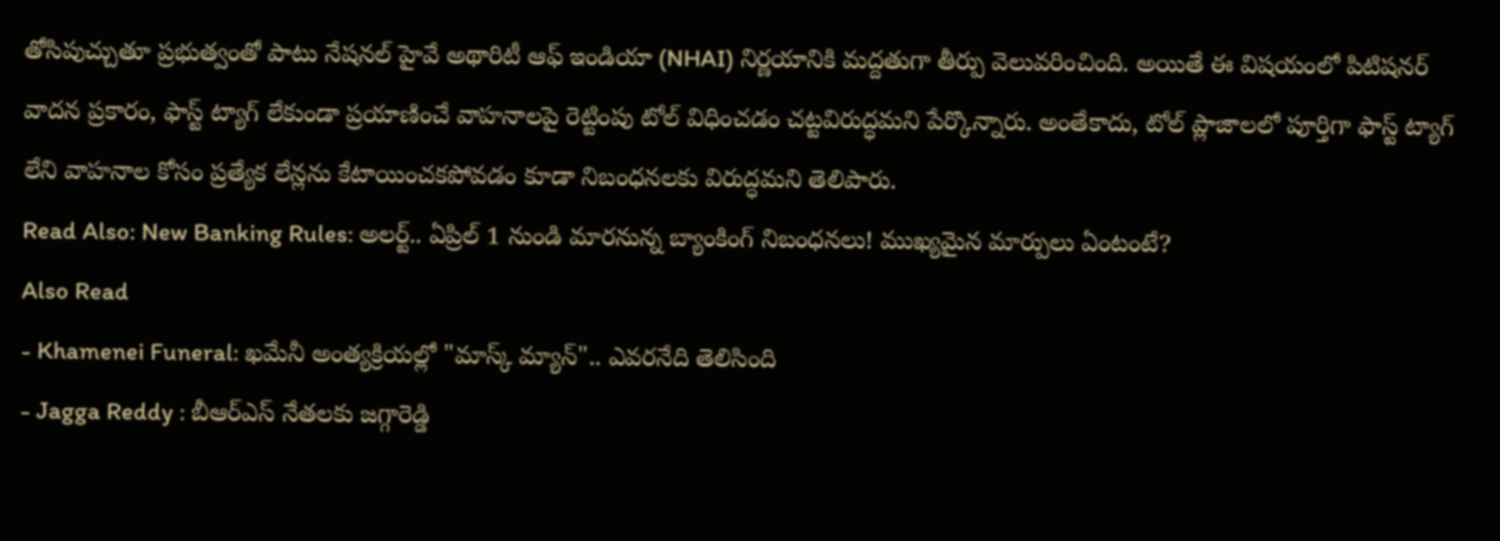తోసిపుచ్చుతూ ప్రభుత్వంతో పాటు నేషనల్ హైవే అథారిటీ ఆఫ్ ఇండియా (NHAI) నిర్ణయానికి మద్దతుగా తీర్పు వెలువరించింది. అయితే ఈ విషయంలో పిటిషనర్ వాదన ప్రకారం, ఫాస్ట్ ట్యాగ్ లేకుండా ప్రయాణించే వాహనాలపై రెట్టింపు టోల్ విధించడం చట్టవిరుద్ధమని పేర్కొన్నారు. అంతేకాదు, టోల్ ప్లాజాలలో పూర్తిగా ఫాస్ట్ ట్యాగ్ లేని వాహనాల కోసం ప్రత్యేక లేన్లను కేటాయించకపోవడం కూడా నిబంధనలకు విరుద్ధమని తెలిపారు.
Read Also: New Banking Rules: అలర్ట్.. ఏప్రిల్ 1 నుండి మారనున్న బ్యాంకింగ్ నిబంధనలు! ముఖ్యమైన మార్పులు ఏంటంటే?
Also Read
- Khamenei Funeral: ఖమేనీ అంత్యక్రియల్లో "మాస్క్ మ్యాన్".. ఎవరనేది తెలిసింది
- Jagga Reddy : బీఆర్ఎస్ నేతలకు జగ్గారెడ్డి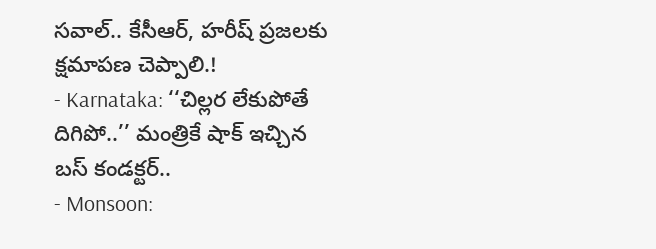సవాల్.. కేసీఆర్, హరీష్ ప్రజలకు క్షమాపణ చెప్పాలి.!
- Karnataka: ‘‘చిల్లర లేకుపోతే దిగిపో..’’ మంత్రికే షాక్ ఇచ్చిన బస్ కండక్టర్..
- Monsoon: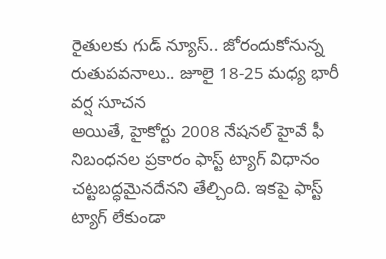రైతులకు గుడ్ న్యూస్.. జోరందుకోనున్న రుతుపవనాలు.. జూలై 18-25 మధ్య భారీ వర్ష సూచన
అయితే, హైకోర్టు 2008 నేషనల్ హైవే ఫీ నిబంధనల ప్రకారం ఫాస్ట్ ట్యాగ్ విధానం చట్టబద్ధమైనదేనని తేల్చింది. ఇకపై ఫాస్ట్ ట్యాగ్ లేకుండా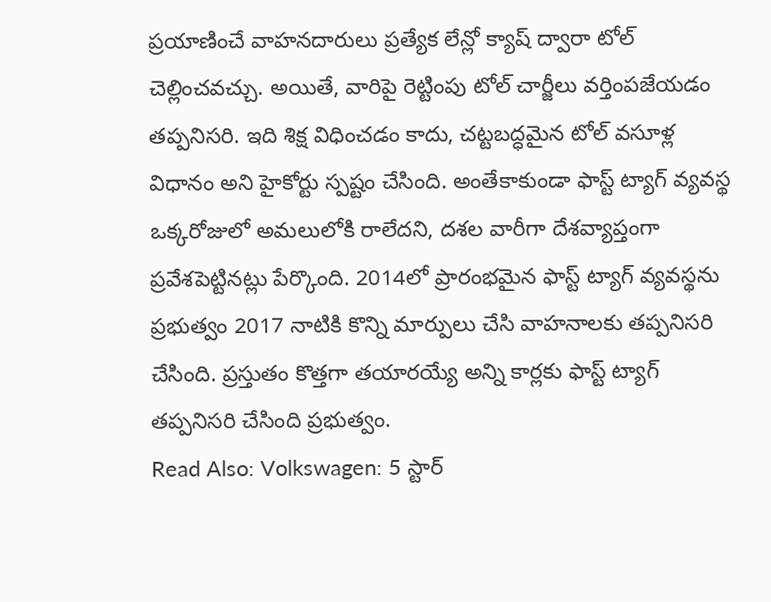ప్రయాణించే వాహనదారులు ప్రత్యేక లేన్లో క్యాష్ ద్వారా టోల్ చెల్లించవచ్చు. అయితే, వారిపై రెట్టింపు టోల్ చార్జీలు వర్తింపజేయడం తప్పనిసరి. ఇది శిక్ష విధించడం కాదు, చట్టబద్ధమైన టోల్ వసూళ్ల విధానం అని హైకోర్టు స్పష్టం చేసింది. అంతేకాకుండా ఫాస్ట్ ట్యాగ్ వ్యవస్థ ఒక్కరోజులో అమలులోకి రాలేదని, దశల వారీగా దేశవ్యాప్తంగా ప్రవేశపెట్టినట్లు పేర్కొంది. 2014లో ప్రారంభమైన ఫాస్ట్ ట్యాగ్ వ్యవస్థను ప్రభుత్వం 2017 నాటికి కొన్ని మార్పులు చేసి వాహనాలకు తప్పనిసరి చేసింది. ప్రస్తుతం కొత్తగా తయారయ్యే అన్ని కార్లకు ఫాస్ట్ ట్యాగ్ తప్పనిసరి చేసింది ప్రభుత్వం.
Read Also: Volkswagen: 5 స్టార్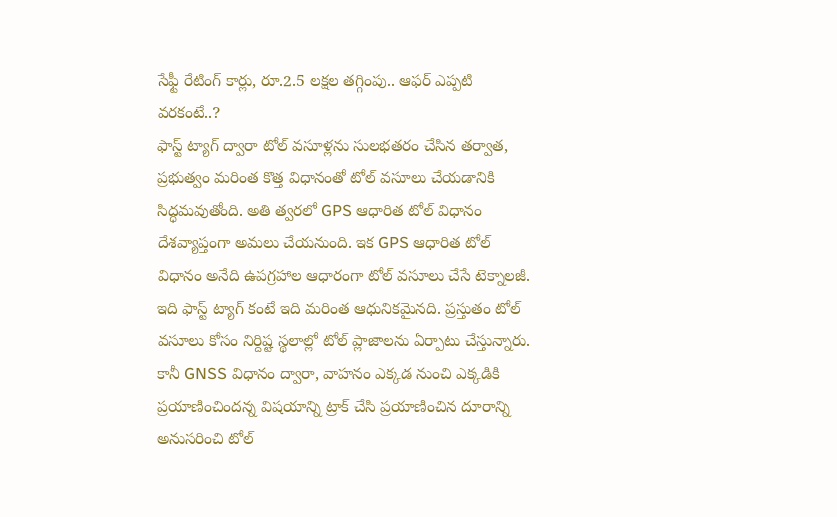సేఫ్టీ రేటింగ్ కార్లు, రూ.2.5 లక్షల తగ్గింపు.. ఆఫర్ ఎప్పటి వరకంటే..?
ఫాస్ట్ ట్యాగ్ ద్వారా టోల్ వసూళ్లను సులభతరం చేసిన తర్వాత, ప్రభుత్వం మరింత కొత్త విధానంతో టోల్ వసూలు చేయడానికి సిద్ధమవుతోంది. అతి త్వరలో GPS ఆధారిత టోల్ విధానం దేశవ్యాప్తంగా అమలు చేయనుంది. ఇక GPS ఆధారిత టోల్ విధానం అనేది ఉపగ్రహాల ఆధారంగా టోల్ వసూలు చేసే టెక్నాలజీ. ఇది ఫాస్ట్ ట్యాగ్ కంటే ఇది మరింత ఆధునికమైనది. ప్రస్తుతం టోల్ వసూలు కోసం నిర్దిష్ట స్థలాల్లో టోల్ ప్లాజాలను ఏర్పాటు చేస్తున్నారు. కానీ GNSS విధానం ద్వారా, వాహనం ఎక్కడ నుంచి ఎక్కడికి ప్రయాణించిందన్న విషయాన్ని ట్రాక్ చేసి ప్రయాణించిన దూరాన్ని అనుసరించి టోల్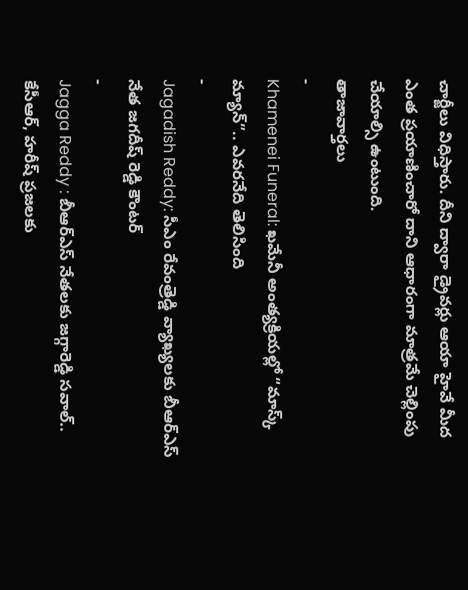చార్జీలు విధిస్తారు. దీని ద్వారా డ్రైవర్లు ఆయా హైవే మీద ఎంత ప్రయాణించారో దాని ఆధారంగా మాత్రమే చెల్లింపు చేయాల్సి ఉంటుంది.
తాజావార్తలు
-
Khamenei Funeral: ఖమేనీ అంత్యక్రియల్లో “మాస్క్ మ్యాన్”.. ఎవరనేది తెలిసింది
-
Jagadish Reddy: సీఎం రేవంత్రెడ్డి వ్యాఖ్యలకు బీఆర్ఎస్ నేత జగదీష్ రెడ్డి కౌంటర్
-
Jagga Reddy : బీఆర్ఎస్ నేతలకు జగ్గారెడ్డి సవాల్.. కేసీఆర్, హరీష్ ప్రజలకు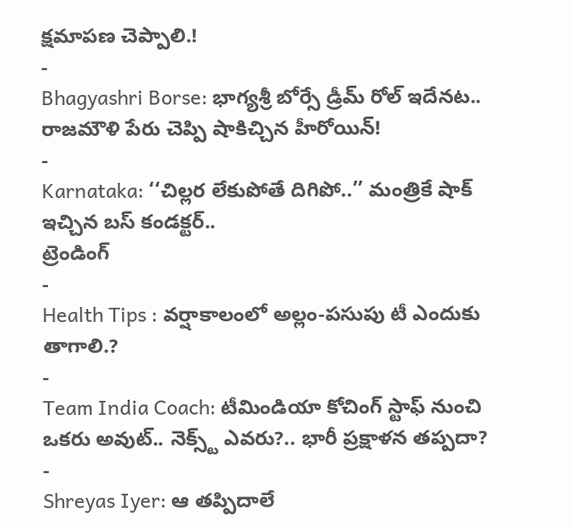క్షమాపణ చెప్పాలి.!
-
Bhagyashri Borse: భాగ్యశ్రీ బోర్సే డ్రీమ్ రోల్ ఇదేనట.. రాజమౌళి పేరు చెప్పి షాకిచ్చిన హీరోయిన్!
-
Karnataka: ‘‘చిల్లర లేకుపోతే దిగిపో..’’ మంత్రికే షాక్ ఇచ్చిన బస్ కండక్టర్..
ట్రెండింగ్
-
Health Tips : వర్షాకాలంలో అల్లం-పసుపు టీ ఎందుకు తాగాలి.?
-
Team India Coach: టీమిండియా కోచింగ్ స్టాఫ్ నుంచి ఒకరు అవుట్.. నెక్స్ట్ ఎవరు?.. భారీ ప్రక్షాళన తప్పదా?
-
Shreyas Iyer: ఆ తప్పిదాలే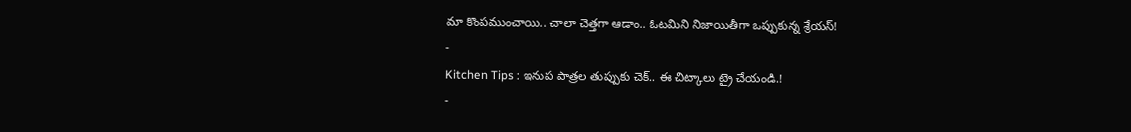మా కొంపముంచాయి.. చాలా చెత్తగా ఆడాం.. ఓటమిని నిజాయితీగా ఒప్పుకున్న శ్రేయస్!
-
Kitchen Tips : ఇనుప పాత్రల తుప్పుకు చెక్.. ఈ చిట్కాలు ట్రై చేయండి.!
-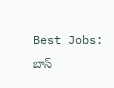Best Jobs: బాస్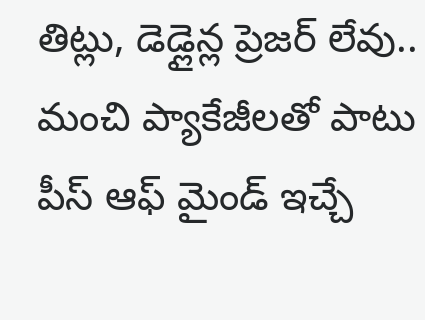తిట్లు, డెడ్లైన్ల ప్రెజర్ లేవు.. మంచి ప్యాకేజీలతో పాటు పీస్ ఆఫ్ మైండ్ ఇచ్చే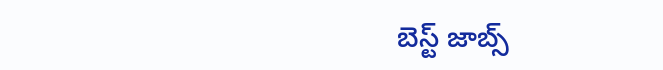బెస్ట్ జాబ్స్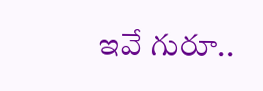ఇవే గురూ..